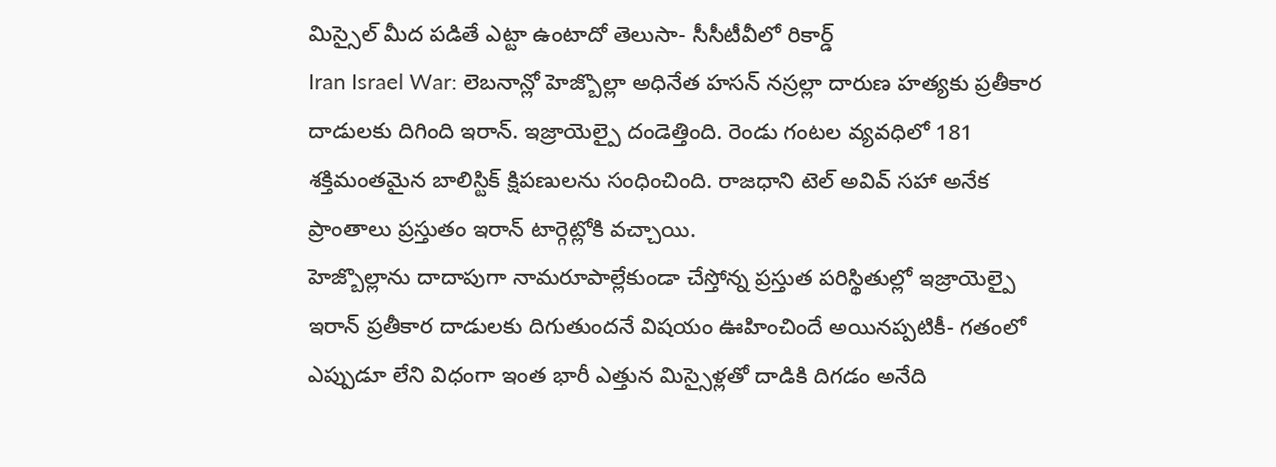మిస్సైల్ మీద పడితే ఎట్టా ఉంటాదో తెలుసా- సీసీటీవీలో రికార్డ్
Iran Israel War: లెబనాన్లో హెజ్బొల్లా అధినేత హసన్ నస్రల్లా దారుణ హత్యకు ప్రతీకార దాడులకు దిగింది ఇరాన్. ఇజ్రాయెల్పై దండెత్తింది. రెండు గంటల వ్యవధిలో 181 శక్తిమంతమైన బాలిస్టిక్ క్షిపణులను సంధించింది. రాజధాని టెల్ అవివ్ సహా అనేక ప్రాంతాలు ప్రస్తుతం ఇరాన్ టార్గెట్లోకి వచ్చాయి.
హెజ్బొల్లాను దాదాపుగా నామరూపాల్లేకుండా చేస్తోన్న ప్రస్తుత పరిస్థితుల్లో ఇజ్రాయెల్పై ఇరాన్ ప్రతీకార దాడులకు దిగుతుందనే విషయం ఊహించిందే అయినప్పటికీ- గతంలో ఎప్పుడూ లేని విధంగా ఇంత భారీ ఎత్తున మిస్సైళ్లతో దాడికి దిగడం అనేది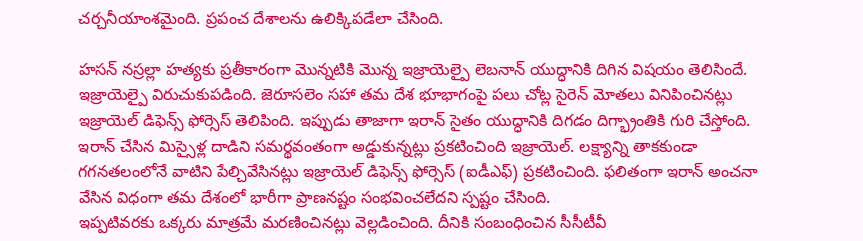చర్చనీయాంశమైంది. ప్రపంచ దేశాలను ఉలిక్కిపడేలా చేసింది.

హసన్ నస్రల్లా హత్యకు ప్రతీకారంగా మొన్నటికి మొన్న ఇజ్రాయెల్పై లెబనాన్ యుద్ధానికి దిగిన విషయం తెలిసిందే. ఇజ్రాయెల్పై విరుచుకుపడింది. జెరూసలెం సహా తమ దేశ భూభాగంపై పలు చోట్ల సైరెన్ మోతలు వినిపించినట్లు ఇజ్రాయెల్ డిఫెన్స్ ఫోర్సెస్ తెలిపింది. ఇప్పుడు తాజాగా ఇరాన్ సైతం యుద్ధానికి దిగడం దిగ్భ్రాంతికి గురి చేస్తోంది.
ఇరాన్ చేసిన మిస్సైళ్ల దాడిని సమర్థవంతంగా అడ్డుకున్నట్లు ప్రకటించింది ఇజ్రాయెల్. లక్ష్యాన్ని తాకకుండా గగనతలంలోనే వాటిని పేల్చివేసినట్లు ఇజ్రాయెల్ డిఫెన్స్ ఫోర్సెస్ (ఐడీఎఫ్) ప్రకటించింది. ఫలితంగా ఇరాన్ అంచనా వేసిన విధంగా తమ దేశంలో భారీగా ప్రాణనష్టం సంభవించలేదని స్పష్టం చేసింది.
ఇప్పటివరకు ఒక్కరు మాత్రమే మరణించినట్లు వెల్లడించింది. దీనికి సంబంధించిన సీసీటీవీ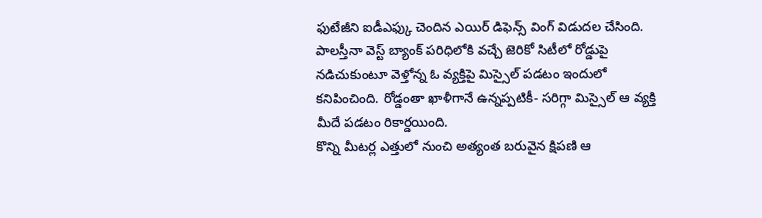ఫుటేజీని ఐడీఎఫ్కు చెందిన ఎయిర్ డిఫెన్స్ వింగ్ విడుదల చేసింది. పాలస్తీనా వెస్ట్ బ్యాంక్ పరిధిలోకి వచ్చే జెరికో సిటీలో రోడ్డుపై నడిచుకుంటూ వెళ్తోన్న ఓ వ్యక్తిపై మిస్సైల్ పడటం ఇందులో కనిపించింది. రోడ్డంతా ఖాళీగానే ఉన్నప్పటికీ- సరిగ్గా మిస్సైల్ ఆ వ్యక్తి మీదే పడటం రికార్డయింది.
కొన్ని మీటర్ల ఎత్తులో నుంచి అత్యంత బరువైన క్షిపణి ఆ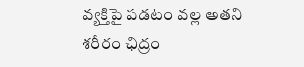వ్యక్తిపై పడటం వల్ల అతని శరీరం ఛిద్రం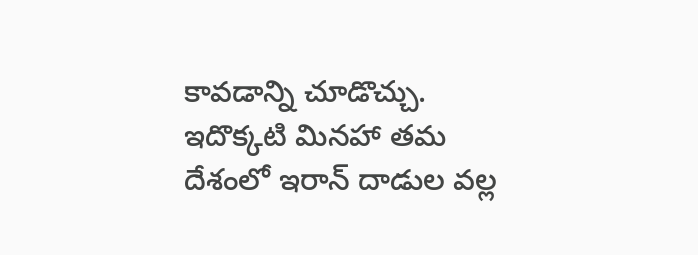కావడాన్ని చూడొచ్చు. ఇదొక్కటి మినహా తమ దేశంలో ఇరాన్ దాడుల వల్ల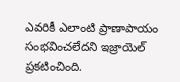ఎవరికీ ఎలాంటి ప్రాణాపాయం సంభవించలేదని ఇజ్రాయెల్ ప్రకటించింది.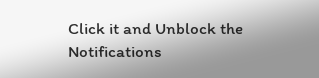Click it and Unblock the Notifications